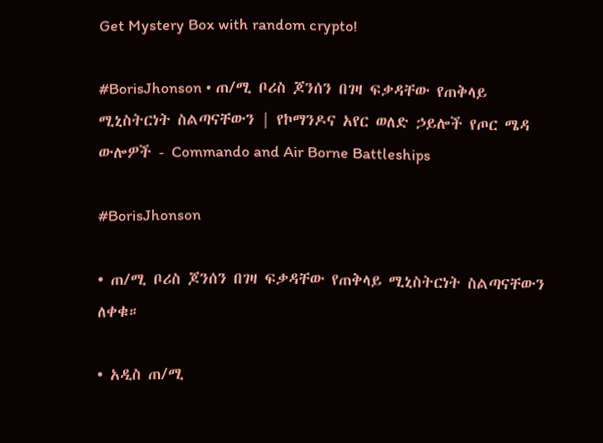Get Mystery Box with random crypto!

#BorisJhonson • ጠ/ሚ ቦሪስ ጆንሰን በገዛ ፍቃዳቸው የጠቅላይ ሚኒስትርነት ስልጣናቸውን | የኮማንዶና አየር ወለድ ኃይሎች የጦር ሜዳ ውሎዎች - Commando and Air Borne Battleships

#BorisJhonson

• ጠ/ሚ ቦሪስ ጆንሰን በገዛ ፍቃዳቸው የጠቅላይ ሚኒስትርነት ስልጣናቸውን ለቀቁ።

• አዲስ ጠ/ሚ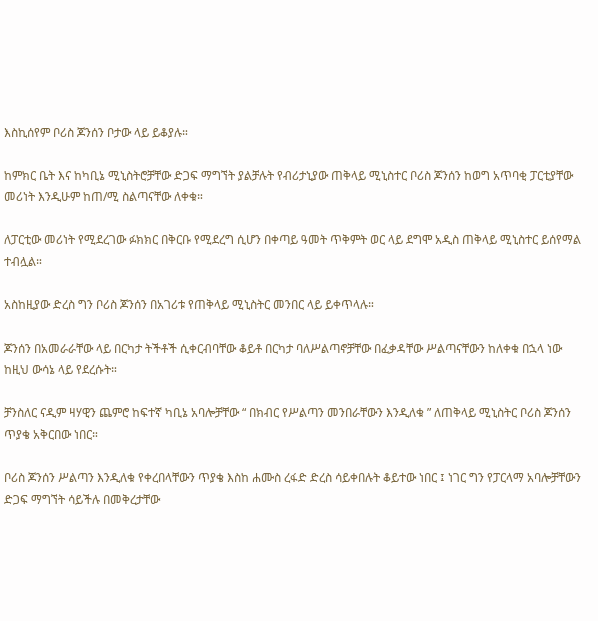እስኪሰየም ቦሪስ ጆንሰን ቦታው ላይ ይቆያሉ።

ከምክር ቤት እና ከካቢኔ ሚኒስትሮቻቸው ድጋፍ ማግኘት ያልቻሉት የብሪታኒያው ጠቅላይ ሚኒስተር ቦሪስ ጆንሰን ከወግ አጥባቂ ፓርቲያቸው መሪነት እንዲሁም ከጠ/ሚ ስልጣናቸው ለቀቁ።

ለፓርቲው መሪነት የሚደረገው ፉክክር በቅርቡ የሚደረግ ሲሆን በቀጣይ ዓመት ጥቅምት ወር ላይ ደግሞ አዲስ ጠቅላይ ሚኒስተር ይሰየማል ተብሏል።

አስከዚያው ድረስ ግን ቦሪስ ጆንሰን በአገሪቱ የጠቅላይ ሚኒስትር መንበር ላይ ይቀጥላሉ።

ጆንሰን በአመራራቸው ላይ በርካታ ትችቶች ሲቀርብባቸው ቆይቶ በርካታ ባለሥልጣኖቻቸው በፈቃዳቸው ሥልጣናቸውን ከለቀቁ በኋላ ነው ከዚህ ውሳኔ ላይ የደረሱት።

ቻንስለር ናዲም ዛሃዊን ጨምሮ ከፍተኛ ካቢኔ አባሎቻቸው “ በክብር የሥልጣን መንበራቸውን እንዲለቁ ” ለጠቅላይ ሚኒስትር ቦሪስ ጆንሰን ጥያቄ አቅርበው ነበር።

ቦሪስ ጆንሰን ሥልጣን እንዲለቁ የቀረበላቸውን ጥያቄ እስከ ሐሙስ ረፋድ ድረስ ሳይቀበሉት ቆይተው ነበር ፤ ነገር ግን የፓርላማ አባሎቻቸውን ድጋፍ ማግኘት ሳይችሉ በመቅረታቸው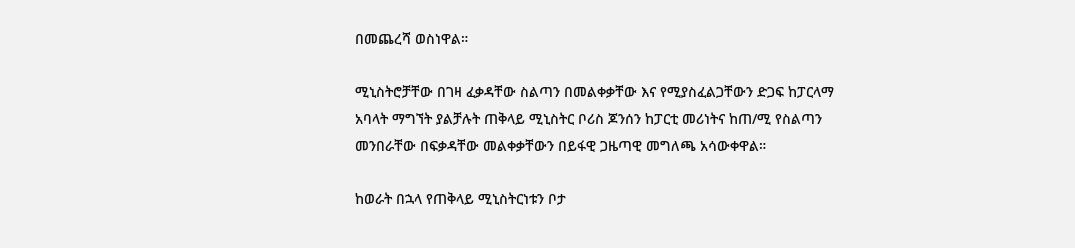በመጨረሻ ወስነዋል።

ሚኒስትሮቻቸው በገዛ ፈቃዳቸው ስልጣን በመልቀቃቸው እና የሚያስፈልጋቸውን ድጋፍ ከፓርላማ አባላት ማግኘት ያልቻሉት ጠቅላይ ሚኒስትር ቦሪስ ጆንሰን ከፓርቲ መሪነትና ከጠ/ሚ የስልጣን መንበራቸው በፍቃዳቸው መልቀቃቸውን በይፋዊ ጋዜጣዊ መግለጫ አሳውቀዋል።

ከወራት በኋላ የጠቅላይ ሚኒስትርነቱን ቦታ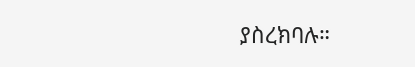ያስረክባሉ።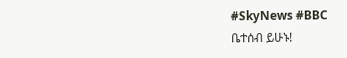#SkyNews #BBC
ቤተሰብ ይሁኑ!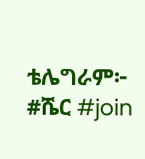ቴሌግራም፦ #ሼር #join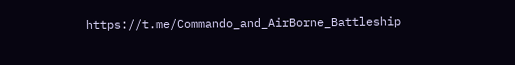https://t.me/Commando_and_AirBorne_Battleship